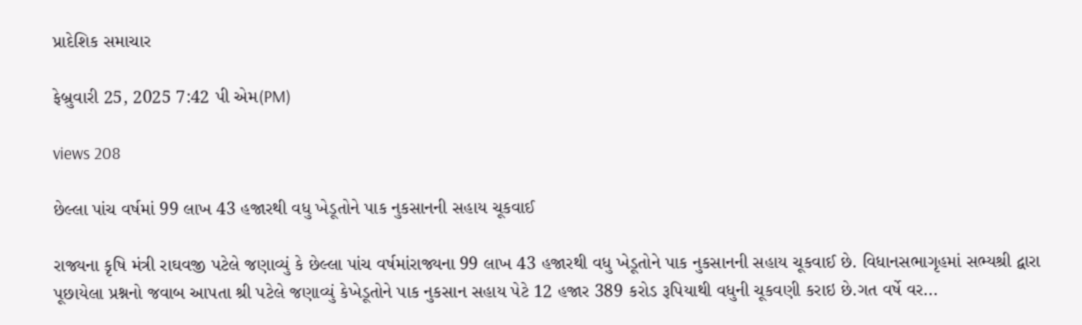પ્રાદેશિક સમાચાર

ફેબ્રુવારી 25, 2025 7:42 પી એમ(PM)

views 208

છેલ્લા પાંચ વર્ષમાં 99 લાખ 43 હજારથી વધુ ખેડૂતોને પાક નુકસાનની સહાય ચૂકવાઈ

રાજ્યના કૃષિ મંત્રી રાઘવજી પટેલે જણાવ્યું કે છેલ્લા પાંચ વર્ષમાંરાજ્યના 99 લાખ 43 હજારથી વધુ ખેડૂતોને પાક નુકસાનની સહાય ચૂકવાઈ છે. વિધાનસભાગૃહમાં સભ્યશ્રી દ્વારા પૂછાયેલા પ્રશ્નનો જવાબ આપતા શ્રી પટેલે જણાવ્યું કેખેડૂતોને પાક નુકસાન સહાય પેટે 12 હજાર 389 કરોડ રૂપિયાથી વધુની ચૂકવણી કરાઇ છે.ગત વર્ષે વર...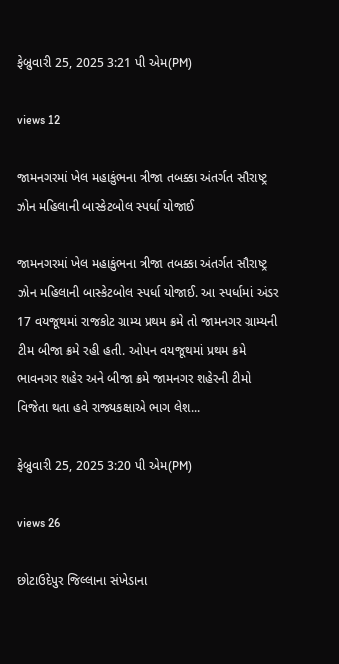ફેબ્રુવારી 25, 2025 3:21 પી એમ(PM)

views 12

જામનગરમાં ખેલ મહાકુંભના ત્રીજા તબક્કા અંતર્ગત સૌરાષ્ટ્ર ઝોન મહિલાની બાસ્કેટબોલ સ્પર્ધા યોજાઈ

જામનગરમાં ખેલ મહાકુંભના ત્રીજા તબક્કા અંતર્ગત સૌરાષ્ટ્ર ઝોન મહિલાની બાસ્કેટબોલ સ્પર્ધા યોજાઈ. આ સ્પર્ધામાં અંડર 17 વયજૂથમાં રાજકોટ ગ્રામ્ય પ્રથમ ક્રમે તો જામનગર ગ્રામ્યની ટીમ બીજા ક્રમે રહી હતી. ઓપન વયજૂથમાં પ્રથમ ક્રમે ભાવનગર શહેર અને બીજા ક્રમે જામનગર શહેરની ટીમો વિજેતા થતા હવે રાજ્યકક્ષાએ ભાગ લેશ...

ફેબ્રુવારી 25, 2025 3:20 પી એમ(PM)

views 26

છોટાઉદેપુર જિલ્લાના સંખેડાના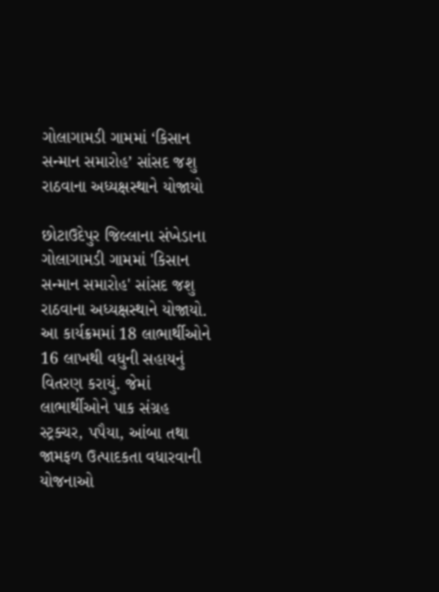ગોલાગામડી ગામમાં ‘કિસાન સન્માન સમારોહ’ સાંસદ જશુ રાઠવાના અધ્યક્ષસ્થાને યોજાયો

છોટાઉદેપુર જિલ્લાના સંખેડાના ગોલાગામડી ગામમાં 'કિસાન સન્માન સમારોહ' સાંસદ જશુ રાઠવાના અધ્યક્ષસ્થાને યોજાયો. આ કાર્યક્રમમાં 18 લાભાર્થીઓને 16 લાખથી વધુની સહાયનું વિતરણ કરાયું. જેમાં લાભાર્થીઓને પાક સંગ્રહ સ્ટ્રક્ચર, પપૈયા, આંબા તથા જામફળ ઉત્પાદકતા વધારવાની યોજનાઓ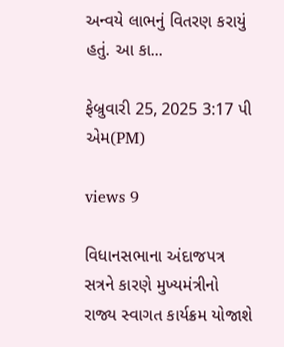અન્વયે લાભનું વિતરણ કરાયું હતું. આ કા...

ફેબ્રુવારી 25, 2025 3:17 પી એમ(PM)

views 9

વિધાનસભાના અંદાજપત્ર સત્રને કારણે મુખ્યમંત્રીનો રાજ્ય સ્વાગત કાર્યક્રમ યોજાશે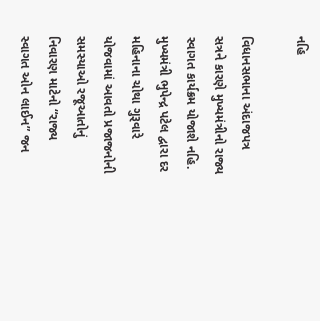નહિ

વિધાનસભાના અંદાજપત્ર સત્રને કારણે મુખ્યમંત્રીનો રાજ્ય સ્વાગત કાર્યક્રમ યોજાશે નહિ. મુખ્યમંત્રી ભુપેન્દ્ર પટેલ દ્વારા દર મહિનાના ચોથા ગુરૂવારે યોજવામાં આવતો પ્રજાજનોની સમસ્યાઓ રજૂઆતોનું નિવારણ માટેનો “રાજ્ય સ્વાગત ઓન લાઈન” જન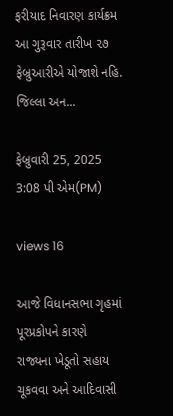ફરીયાદ નિવારણ કાર્યક્રમ આ ગુરૂવાર તારીખ ૨૭ ફેબ્રુઆરીએ યોજાશે નહિ. જિલ્લા અન...

ફેબ્રુવારી 25, 2025 3:08 પી એમ(PM)

views 16

આજે વિધાનસભા ગૃહમાં પૂરપ્રકોપને કારણે રાજ્યના ખેડૂતો સહાય ચૂકવવા અને આદિવાસી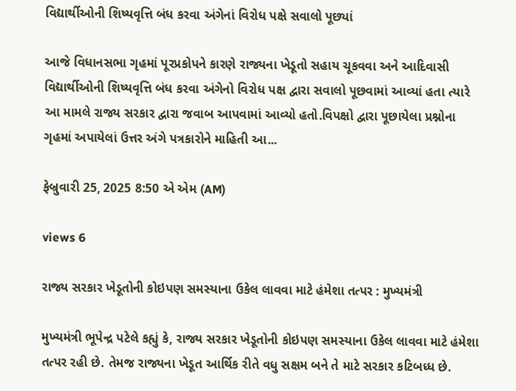વિદ્યાર્થીઓની શિષ્યવૃત્તિ બંધ કરવા અંગેનાં વિરોધ પક્ષે સવાલો પૂછ્યાં

આજે વિધાનસભા ગૃહમાં પૂરપ્રકોપને કારણે રાજ્યના ખેડૂતો સહાય ચૂકવવા અને આદિવાસી વિદ્યાર્થીઓની શિષ્યવૃત્તિ બંધ કરવા અંગેનો વિરોધ પક્ષ દ્વારા સવાલો પૂછવામાં આવ્યાં હતા ત્યારે આ મામલે રાજ્ય સરકાર દ્વારા જવાબ આપવામાં આવ્યો હતો.વિપક્ષો દ્વારા પૂછાયેલા પ્રશ્નોના ગૃહમાં અપાયેલાં ઉત્તર અંગે પત્રકારોને માહિતી આ...

ફેબ્રુવારી 25, 2025 8:50 એ એમ (AM)

views 6

રાજ્ય સરકાર ખેડૂતોની કોઇપણ સમસ્યાના ઉકેલ લાવવા માટે હંમેશા તત્પર : મુખ્યમંત્રી

મુખ્યમંત્રી ભૂપેન્દ્ર પટેલે કહ્યું કે, રાજ્ય સરકાર ખેડૂતોની કોઇપણ સમસ્યાના ઉકેલ લાવવા માટે હંમેશા તત્પર રહી છે. તેમજ રાજ્યના ખેડૂત આર્થિક રીતે વધુ સક્ષમ બને તે માટે સરકાર કટિબધ્ધ છે.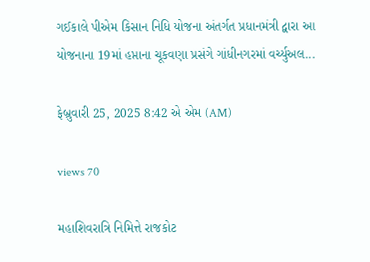ગઈકાલે પીએમ કિસાન નિધિ યોજના અંતર્ગત પ્રધાનમંત્રી દ્વારા આ યોજનાના 19માં હપ્તાના ચૂકવણા પ્રસંગે ગાંધીનગરમાં વર્ચ્યુઅલ...

ફેબ્રુવારી 25, 2025 8:42 એ એમ (AM)

views 70

મહાશિવરાત્રિ નિમિત્તે રાજકોટ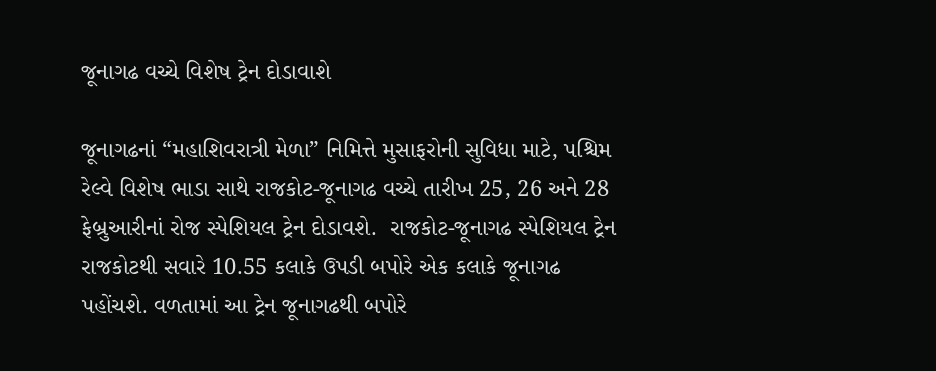જૂનાગઢ વચ્ચે વિશેષ ટ્રેન દોડાવાશે

જૂનાગઢનાં “મહાશિવરાત્રી મેળા” નિમિત્તે મુસાફરોની સુવિધા માટે, પશ્ચિમ રેલ્વે વિશેષ ભાડા સાથે રાજકોટ-જૂનાગઢ વચ્ચે તારીખ 25, 26 અને 28 ફેબ્રુઆરીનાં રોજ સ્પેશિયલ ટ્રેન દોડાવશે.  રાજકોટ-જૂનાગઢ સ્પેશિયલ ટ્રેન રાજકોટથી સવારે 10.55 કલાકે ઉપડી બપોરે એક કલાકે જૂનાગઢ પહોંચશે. વળતામાં આ ટ્રેન જૂનાગઢથી બપોરે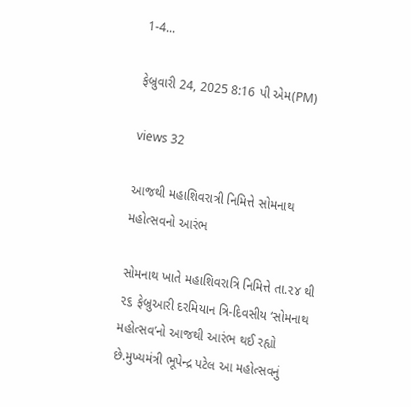1-4...

ફેબ્રુવારી 24, 2025 8:16 પી એમ(PM)

views 32

આજથી મહાશિવરાત્રી નિમિત્તે સોમનાથ મહોત્સવનો આરંભ

સોમનાથ ખાતે મહાશિવરાત્રિ નિમિત્તે તા.૨૪ થી ૨૬ ફેબ્રુઆરી દરમિયાન ત્રિ-દિવસીય ‘સોમનાથ મહોત્સવ’નો આજથી આરંભ થઈ રહ્યો છે.મુખ્યમંત્રી ભૂપેન્દ્ર પટેલ આ મહોત્સવનું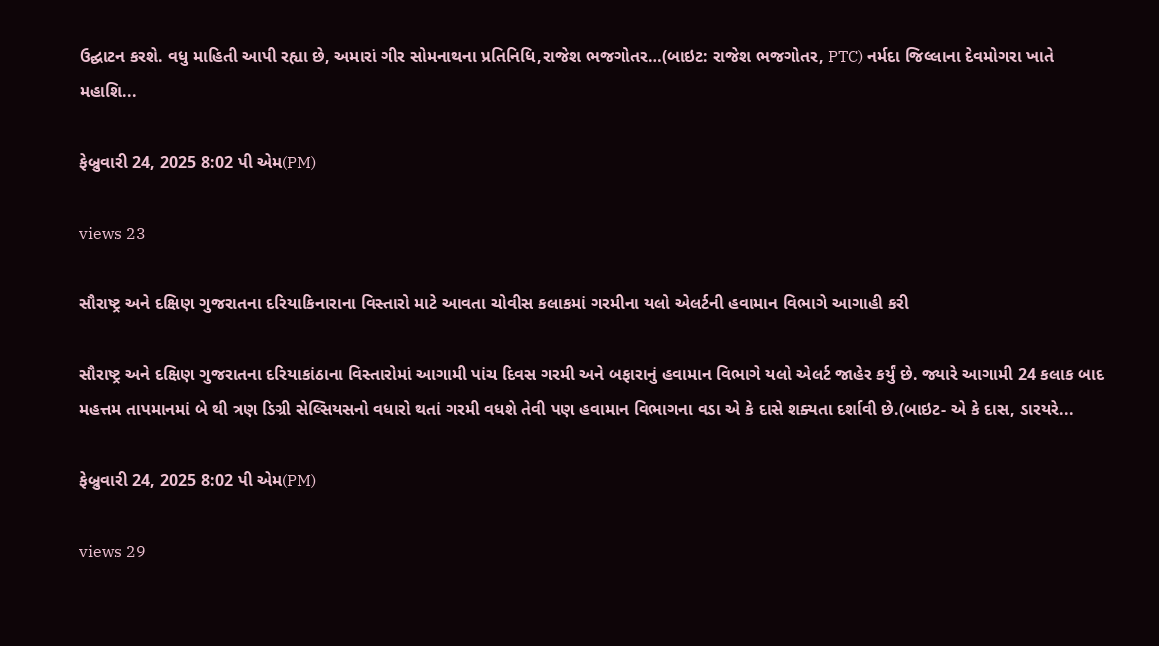ઉદ્ઘાટન કરશે. વધુ માહિતી આપી રહ્યા છે, અમારાં ગીર સોમનાથના પ્રતિનિધિ,રાજેશ ભજગોતર…(બાઇટ: રાજેશ ભજગોતર, PTC) નર્મદા જિલ્લાના દેવમોગરા ખાતે મહાશિ...

ફેબ્રુવારી 24, 2025 8:02 પી એમ(PM)

views 23

સૌરાષ્ટ્ર અને દક્ષિણ ગુજરાતના દરિયાકિનારાના વિસ્તારો માટે આવતા ચોવીસ કલાકમાં ગરમીના યલો એલર્ટની હવામાન વિભાગે આગાહી કરી

સૌરાષ્ટ્ર અને દક્ષિણ ગુજરાતના દરિયાકાંઠાના વિસ્તારોમાં આગામી પાંચ દિવસ ગરમી અને બફારાનું હવામાન વિભાગે યલો એલર્ટ જાહેર કર્યું છે. જ્યારે આગામી 24 કલાક બાદ મહત્તમ તાપમાનમાં બે થી ત્રણ ડિગ્રી સેલ્સિયસનો વધારો થતાં ગરમી વધશે તેવી પણ હવામાન વિભાગના વડા એ કે દાસે શક્યતા દર્શાવી છે.(બાઇટ- એ કે દાસ, ડારયરે...

ફેબ્રુવારી 24, 2025 8:02 પી એમ(PM)

views 29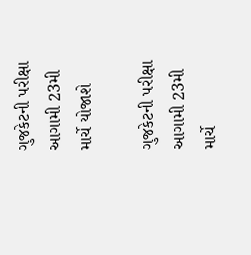ગુજકેટની પરીક્ષા આગામી 23મી માર્ચે યોજાશે

ગુજકેટની પરીક્ષા આગામી 23મી માર્ચે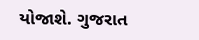યોજાશે. ગુજરાત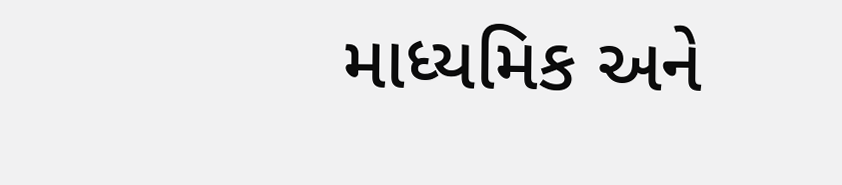માધ્યમિક અને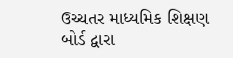ઉચ્ચતર માધ્યમિક શિક્ષણ બોર્ડ દ્વારા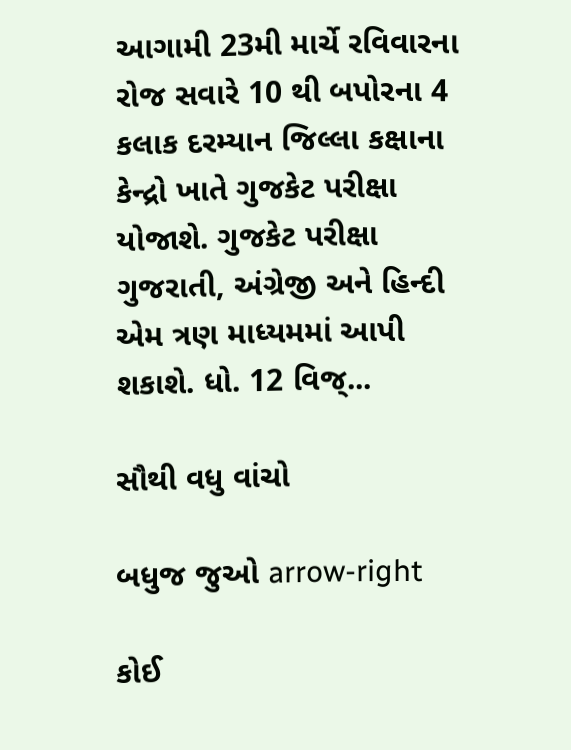આગામી 23મી માર્ચે રવિવારના રોજ સવારે 10 થી બપોરના 4 કલાક દરમ્યાન જિલ્લા કક્ષાના કેન્દ્રો ખાતે ગુજકેટ પરીક્ષા યોજાશે. ગુજકેટ પરીક્ષા ગુજરાતી, અંગ્રેજી અને હિન્દી એમ ત્રણ માધ્યમમાં આપી શકાશે. ધો. 12 વિજ્...

સૌથી વધુ વાંચો

બધુજ જુઓ arrow-right

કોઈ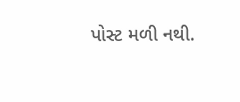પોસ્ટ મળી નથી.